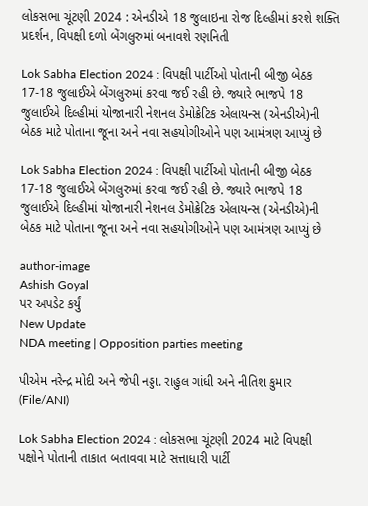લોકસભા ચૂંટણી 2024 : એનડીએ 18 જુલાઇના રોજ દિલ્હીમાં કરશે શક્તિ પ્રદર્શન, વિપક્ષી દળો બેંગલુરુમાં બનાવશે રણનિતી

Lok Sabha Election 2024 : વિપક્ષી પાર્ટીઓ પોતાની બીજી બેઠક 17-18 જુલાઈએ બેંગલુરુમાં કરવા જઈ રહી છે. જ્યારે ભાજપે 18 જુલાઈએ દિલ્હીમાં યોજાનારી નેશનલ ડેમોક્રેટિક એલાયન્સ (એનડીએ)ની બેઠક માટે પોતાના જૂના અને નવા સહયોગીઓને પણ આમંત્રણ આપ્યું છે

Lok Sabha Election 2024 : વિપક્ષી પાર્ટીઓ પોતાની બીજી બેઠક 17-18 જુલાઈએ બેંગલુરુમાં કરવા જઈ રહી છે. જ્યારે ભાજપે 18 જુલાઈએ દિલ્હીમાં યોજાનારી નેશનલ ડેમોક્રેટિક એલાયન્સ (એનડીએ)ની બેઠક માટે પોતાના જૂના અને નવા સહયોગીઓને પણ આમંત્રણ આપ્યું છે

author-image
Ashish Goyal
પર અપડેટ કર્યું
New Update
NDA meeting | Opposition parties meeting

પીએમ નરેન્દ્ર મોદી અને જેપી નડ્ડા. રાહુલ ગાંધી અને નીતિશ કુમાર (File/ANI)

Lok Sabha Election 2024 : લોકસભા ચૂંટણી 2024 માટે વિપક્ષી પક્ષોને પોતાની તાકાત બતાવવા માટે સત્તાધારી પાર્ટી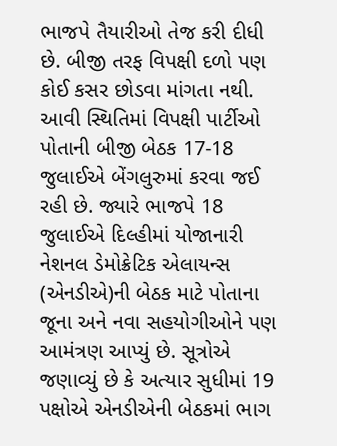ભાજપે તૈયારીઓ તેજ કરી દીધી છે. બીજી તરફ વિપક્ષી દળો પણ કોઈ કસર છોડવા માંગતા નથી. આવી સ્થિતિમાં વિપક્ષી પાર્ટીઓ પોતાની બીજી બેઠક 17-18 જુલાઈએ બેંગલુરુમાં કરવા જઈ રહી છે. જ્યારે ભાજપે 18 જુલાઈએ દિલ્હીમાં યોજાનારી નેશનલ ડેમોક્રેટિક એલાયન્સ (એનડીએ)ની બેઠક માટે પોતાના જૂના અને નવા સહયોગીઓને પણ આમંત્રણ આપ્યું છે. સૂત્રોએ જણાવ્યું છે કે અત્યાર સુધીમાં 19 પક્ષોએ એનડીએની બેઠકમાં ભાગ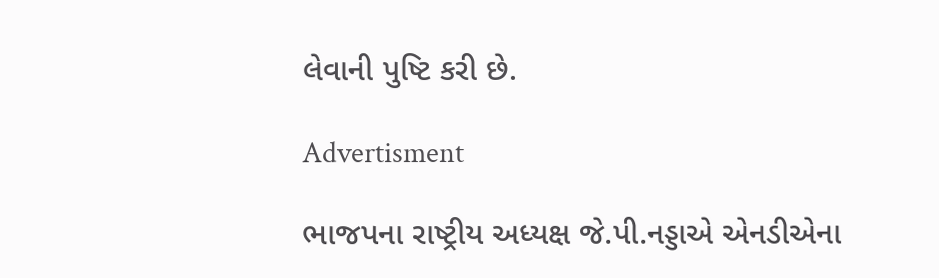લેવાની પુષ્ટિ કરી છે.

Advertisment

ભાજપના રાષ્ટ્રીય અધ્યક્ષ જે.પી.નડ્ડાએ એનડીએના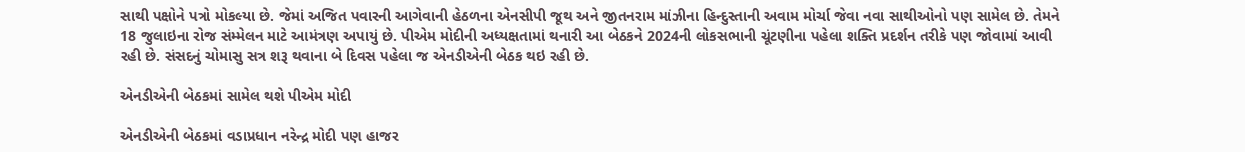સાથી પક્ષોને પત્રો મોકલ્યા છે. જેમાં અજિત પવારની આગેવાની હેઠળના એનસીપી જૂથ અને જીતનરામ માંઝીના હિન્દુસ્તાની અવામ મોર્ચા જેવા નવા સાથીઓનો પણ સામેલ છે. તેમને 18 જુલાઇના રોજ સંમ્મેલન માટે આમંત્રણ અપાયું છે. પીએમ મોદીની અધ્યક્ષતામાં થનારી આ બેઠકને 2024ની લોકસભાની ચૂંટણીના પહેલા શક્તિ પ્રદર્શન તરીકે પણ જોવામાં આવી રહી છે. સંસદનું ચોમાસુ સત્ર શરૂ થવાના બે દિવસ પહેલા જ એનડીએની બેઠક થઇ રહી છે.

એનડીએની બેઠકમાં સામેલ થશે પીએમ મોદી

એનડીએની બેઠકમાં વડાપ્રધાન નરેન્દ્ર મોદી પણ હાજર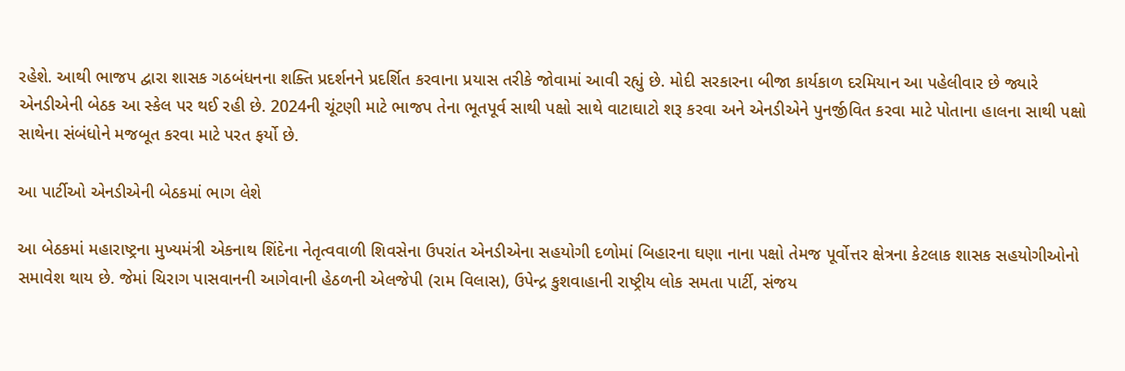રહેશે. આથી ભાજપ દ્વારા શાસક ગઠબંધનના શક્તિ પ્રદર્શનને પ્રદર્શિત કરવાના પ્રયાસ તરીકે જોવામાં આવી રહ્યું છે. મોદી સરકારના બીજા કાર્યકાળ દરમિયાન આ પહેલીવાર છે જ્યારે એનડીએની બેઠક આ સ્કેલ પર થઈ રહી છે. 2024ની ચૂંટણી માટે ભાજપ તેના ભૂતપૂર્વ સાથી પક્ષો સાથે વાટાઘાટો શરૂ કરવા અને એનડીએને પુનર્જીવિત કરવા માટે પોતાના હાલના સાથી પક્ષો સાથેના સંબંધોને મજબૂત કરવા માટે પરત ફર્યો છે.

આ પાર્ટીઓ એનડીએની બેઠકમાં ભાગ લેશે

આ બેઠકમાં મહારાષ્ટ્રના મુખ્યમંત્રી એકનાથ શિંદેના નેતૃત્વવાળી શિવસેના ઉપરાંત એનડીએના સહયોગી દળોમાં બિહારના ઘણા નાના પક્ષો તેમજ પૂર્વોત્તર ક્ષેત્રના કેટલાક શાસક સહયોગીઓનો સમાવેશ થાય છે. જેમાં ચિરાગ પાસવાનની આગેવાની હેઠળની એલજેપી (રામ વિલાસ), ઉપેન્દ્ર કુશવાહાની રાષ્ટ્રીય લોક સમતા પાર્ટી, સંજય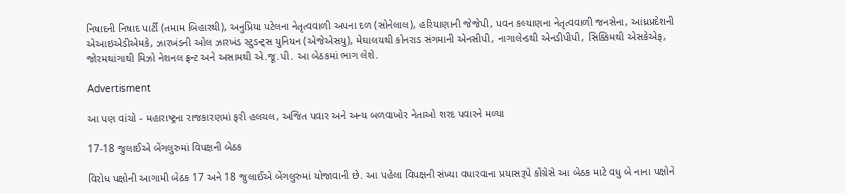નિષાદની નિષાદ પાર્ટી (તમામ બિહારથી), અનુપ્રિયા પટેલના નેતૃત્વવાળી અપના દળ (સોનેલાલ), હરિયાણાની જેજેપી, પવન કલ્યાણના નેતૃત્વવાળી જનસેના, આંધ્રપ્રદેશની એઆઇએડીએમકે, ઝારખંડની ઓલ ઝારખંડ સ્ટુડન્ટ્સ યુનિયન (એજેએસયુ), મેઘાલયથી કોનરાડ સંગમાની એનસીપી, નાગાલેન્ડથી એનડીપીપી, સિક્કિમથી એસકેએફ, જોરમથાંગાથી મિઝો નેશનલ ફ્રન્ટ અને અસામથી એ.જૂ.પી. આ બેઠકમાં ભાગ લેશે.

Advertisment

આ પણ વાંચો - મહારાષ્ટ્રના રાજકારણમાં ફરી હલચલ, અજિત પવાર અને અન્ય બળવાખોર નેતાઓ શરદ પવારને મળ્યા

17-18 જુલાઈએ બેંગલુરુમાં વિપક્ષની બેઠક

વિરોધ પક્ષોની આગામી બેઠક 17 અને 18 જુલાઈએ બેંગલુરુમાં યોજાવાની છે. આ પહેલા વિપક્ષની સંખ્યા વધારવાના પ્રયાસરૂપે કોંગ્રેસે આ બેઠક માટે વધુ બે નાના પક્ષોને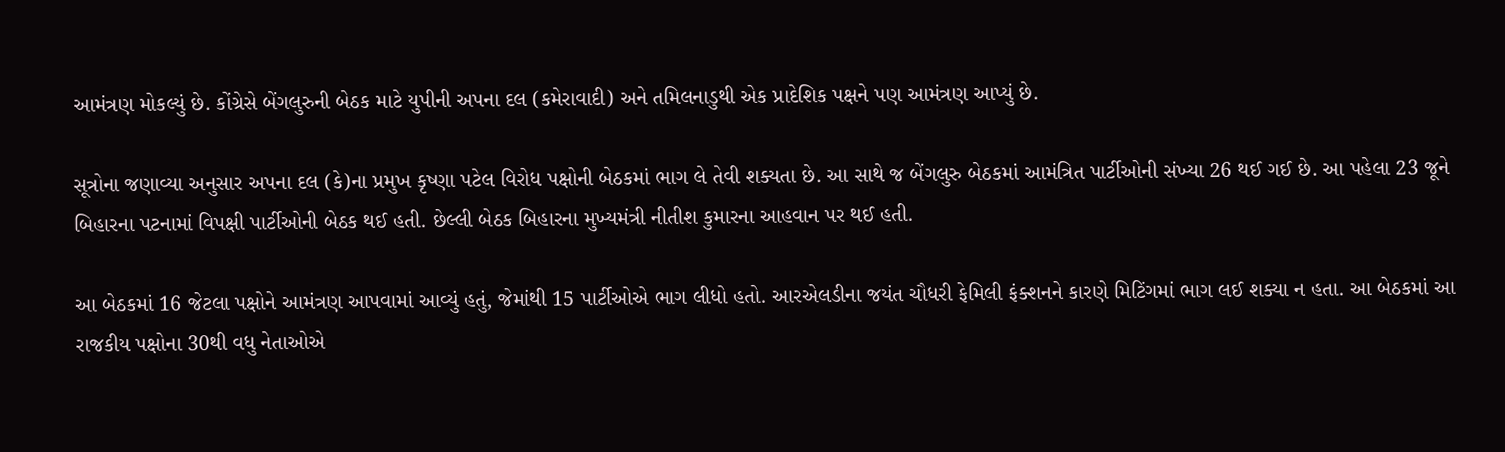આમંત્રણ મોકલ્યું છે. કોંગ્રેસે બેંગલુરુની બેઠક માટે યુપીની અપના દલ (કમેરાવાદી) અને તમિલનાડુથી એક પ્રાદેશિક પક્ષને પણ આમંત્રણ આપ્યું છે.

સૂત્રોના જણાવ્યા અનુસાર અપના દલ (કે)ના પ્રમુખ કૃષ્ણા પટેલ વિરોધ પક્ષોની બેઠકમાં ભાગ લે તેવી શક્યતા છે. આ સાથે જ બેંગલુરુ બેઠકમાં આમંત્રિત પાર્ટીઓની સંખ્યા 26 થઈ ગઈ છે. આ પહેલા 23 જૂને બિહારના પટનામાં વિપક્ષી પાર્ટીઓની બેઠક થઈ હતી. છેલ્લી બેઠક બિહારના મુખ્યમંત્રી નીતીશ કુમારના આહવાન પર થઈ હતી.

આ બેઠકમાં 16 જેટલા પક્ષોને આમંત્રણ આપવામાં આવ્યું હતું, જેમાંથી 15 પાર્ટીઓએ ભાગ લીધો હતો. આરએલડીના જયંત ચૌધરી ફેમિલી ફંક્શનને કારણે મિટિંગમાં ભાગ લઈ શક્યા ન હતા. આ બેઠકમાં આ રાજકીય પક્ષોના 30થી વધુ નેતાઓએ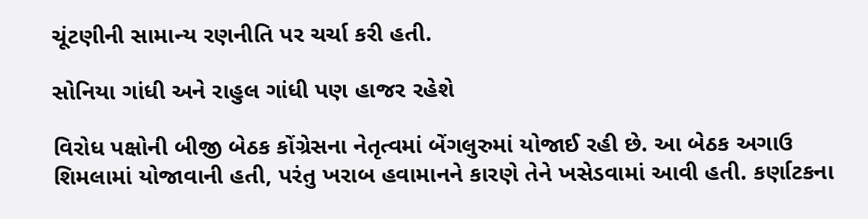ચૂંટણીની સામાન્ય રણનીતિ પર ચર્ચા કરી હતી.

સોનિયા ગાંધી અને રાહુલ ગાંધી પણ હાજર રહેશે

વિરોધ પક્ષોની બીજી બેઠક કોંગ્રેસના નેતૃત્વમાં બેંગલુરુમાં યોજાઈ રહી છે. આ બેઠક અગાઉ શિમલામાં યોજાવાની હતી, પરંતુ ખરાબ હવામાનને કારણે તેને ખસેડવામાં આવી હતી. કર્ણાટકના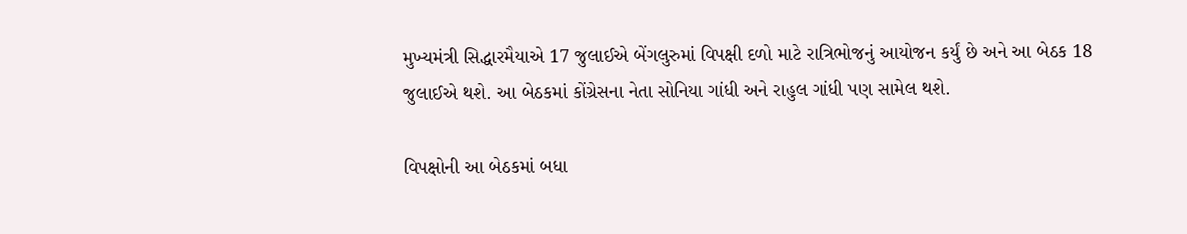મુખ્યમંત્રી સિદ્ધારમૈયાએ 17 જુલાઈએ બેંગલુરુમાં વિપક્ષી દળો માટે રાત્રિભોજનું આયોજન કર્યું છે અને આ બેઠક 18 જુલાઈએ થશે. આ બેઠકમાં કોંગ્રેસના નેતા સોનિયા ગાંધી અને રાહુલ ગાંધી પણ સામેલ થશે.

વિપક્ષોની આ બેઠકમાં બધા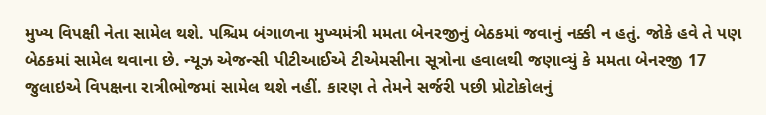મુખ્ય વિપક્ષી નેતા સામેલ થશે. પશ્ચિમ બંગાળના મુખ્યમંત્રી મમતા બેનરજીનું બેઠકમાં જવાનું નક્કી ન હતું. જોકે હવે તે પણ બેઠકમાં સામેલ થવાના છે. ન્યૂઝ એજન્સી પીટીઆઈએ ટીએમસીના સૂત્રોના હવાલથી જણાવ્યું કે મમતા બેનરજી 17 જુલાઇએ વિપક્ષના રાત્રીભોજમાં સામેલ થશે નહીં. કારણ તે તેમને સર્જરી પછી પ્રોટોકોલનું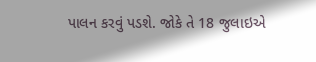પાલન કરવું પડશે. જોકે તે 18 જુલાઇએ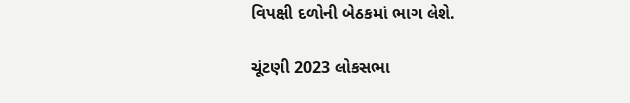વિપક્ષી દળોની બેઠકમાં ભાગ લેશે.

ચૂંટણી 2023 લોકસભા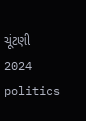ચૂંટણી 2024 politics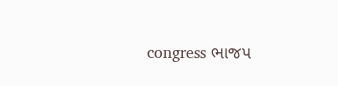congress ભાજપ